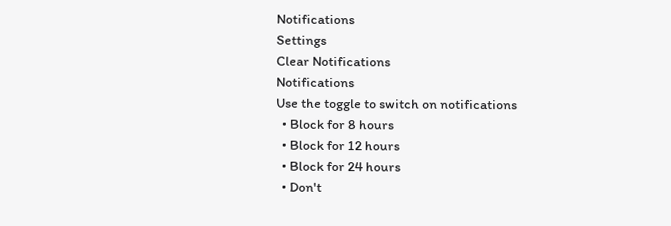Notifications
Settings
Clear Notifications
Notifications
Use the toggle to switch on notifications
  • Block for 8 hours
  • Block for 12 hours
  • Block for 24 hours
  • Don't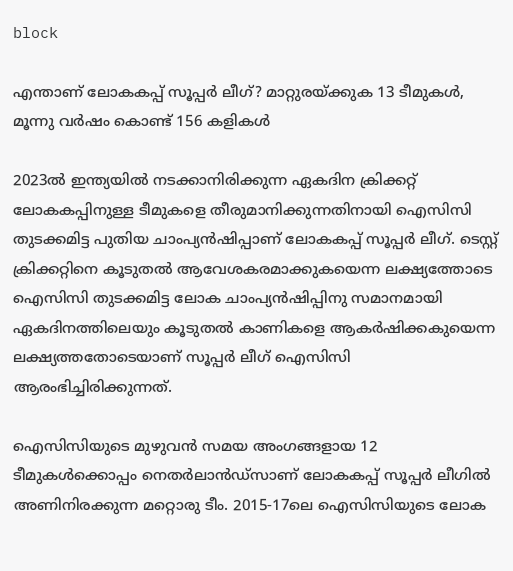block

എന്താണ് ലോകകപ്പ് സൂപ്പര്‍ ലീഗ്? മാറ്റുരയ്ക്കുക 13 ടീമുകള്‍, മൂന്നു വര്‍ഷം കൊണ്ട് 156 കളികള്‍

2023ല്‍ ഇന്ത്യയില്‍ നടക്കാനിരിക്കുന്ന ഏകദിന ക്രിക്കറ്റ് ലോകകപ്പിനുള്ള ടീമുകളെ തീരുമാനിക്കുന്നതിനായി ഐസിസി തുടക്കമിട്ട പുതിയ ചാംപ്യന്‍ഷിപ്പാണ് ലോകകപ്പ് സൂപ്പര്‍ ലീഗ്. ടെസ്റ്റ് ക്രിക്കറ്റിനെ കൂടുതല്‍ ആവേശകരമാക്കുകയെന്ന ലക്ഷ്യത്തോടെ ഐസിസി തുടക്കമിട്ട ലോക ചാംപ്യന്‍ഷിപ്പിനു സമാനമായി ഏകദിനത്തിലെയും കൂടുതല്‍ കാണികളെ ആകര്‍ഷിക്കകുയെന്ന ലക്ഷ്യത്തതോടെയാണ് സൂപ്പര്‍ ലീഗ് ഐസിസി ആരംഭിച്ചിരിക്കുന്നത്.

ഐസിസിയുടെ മുഴുവന്‍ സമയ അംഗങ്ങളായ 12 ടീമുകള്‍ക്കൊപ്പം നെതര്‍ലാന്‍ഡ്‌സാണ് ലോകകപ്പ് സൂപ്പര്‍ ലീഗില്‍ അണിനിരക്കുന്ന മറ്റൊരു ടീം. 2015-17ലെ ഐസിസിയുടെ ലോക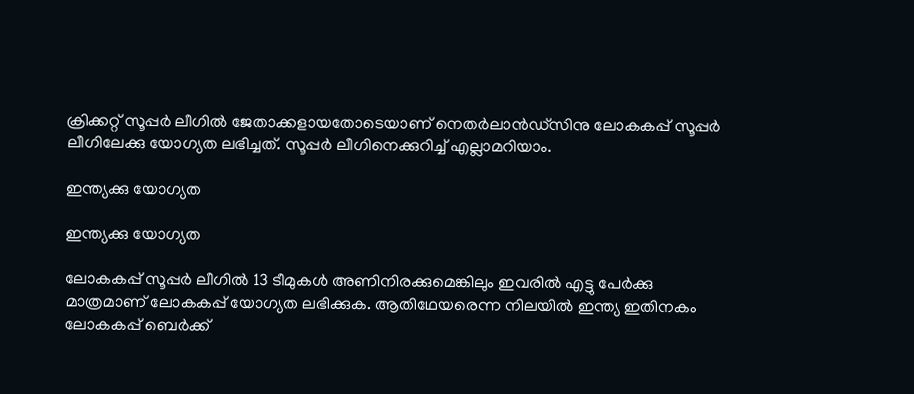ക്രിക്കറ്റ് സൂപ്പര്‍ ലീഗില്‍ ജേതാക്കളായതോടെയാണ് നെതര്‍ലാന്‍ഡ്‌സിനു ലോകകപ്പ് സൂപ്പര്‍ ലീഗിലേക്കു യോഗ്യത ലഭിച്ചത്. സൂപ്പര്‍ ലീഗിനെക്കുറിച്ച് എല്ലാമറിയാം.

ഇന്ത്യക്കു യോഗ്യത

ഇന്ത്യക്കു യോഗ്യത

ലോകകപ്പ് സൂപ്പര്‍ ലീഗില്‍ 13 ടീമുകള്‍ അണിനിരക്കുമെങ്കിലും ഇവരില്‍ എട്ടു പേര്‍ക്കു മാത്രമാണ് ലോകകപ്പ് യോഗ്യത ലഭിക്കുക. ആതിഥേയരെന്ന നിലയില്‍ ഇന്ത്യ ഇതിനകം ലോകകപ്പ് ബെര്‍ക്ക്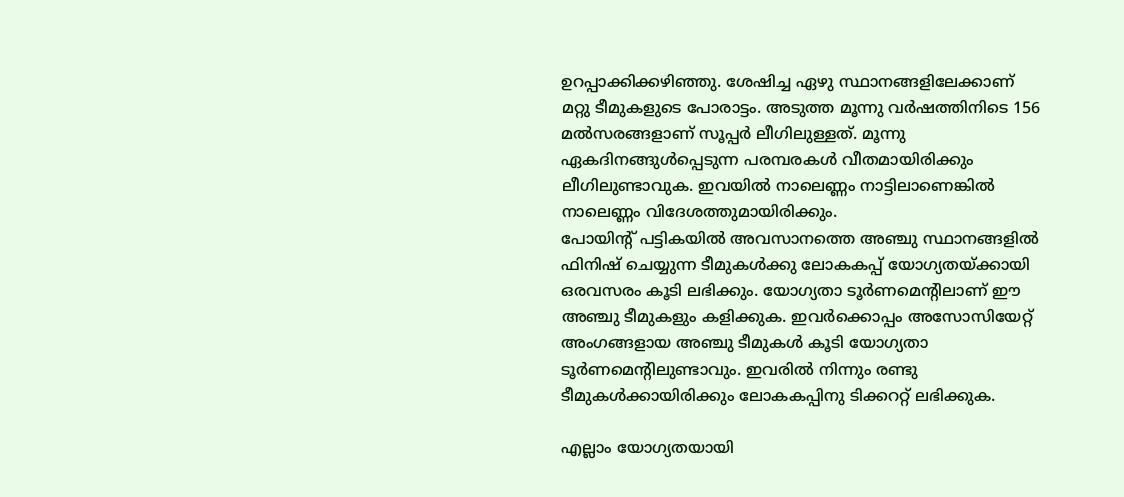ഉറപ്പാക്കിക്കഴിഞ്ഞു. ശേഷിച്ച ഏഴു സ്ഥാനങ്ങളിലേക്കാണ് മറ്റു ടീമുകളുടെ പോരാട്ടം. അടുത്ത മൂന്നു വര്‍ഷത്തിനിടെ 156 മല്‍സരങ്ങളാണ് സൂപ്പര്‍ ലീഗിലുള്ളത്. മൂന്നു ഏകദിനങ്ങുള്‍പ്പെടുന്ന പരമ്പരകള്‍ വീതമായിരിക്കും ലീഗിലുണ്ടാവുക. ഇവയില്‍ നാലെണ്ണം നാട്ടിലാണെങ്കില്‍ നാലെണ്ണം വിദേശത്തുമായിരിക്കും.
പോയിന്റ് പട്ടികയില്‍ അവസാനത്തെ അഞ്ചു സ്ഥാനങ്ങളില്‍ ഫിനിഷ് ചെയ്യുന്ന ടീമുകള്‍ക്കു ലോകകപ്പ് യോഗ്യതയ്ക്കായി ഒരവസരം കൂടി ലഭിക്കും. യോഗ്യതാ ടൂര്‍ണമെന്റിലാണ് ഈ അഞ്ചു ടീമുകളും കളിക്കുക. ഇവര്‍ക്കൊപ്പം അസോസിയേറ്റ് അംഗങ്ങളായ അഞ്ചു ടീമുകള്‍ കൂടി യോഗ്യതാ ടൂര്‍ണമെന്റിലുണ്ടാവും. ഇവരില്‍ നിന്നും രണ്ടു ടീമുകള്‍ക്കായിരിക്കും ലോകകപ്പിനു ടിക്കററ്റ് ലഭിക്കുക.

എല്ലാം യോഗ്യതയായി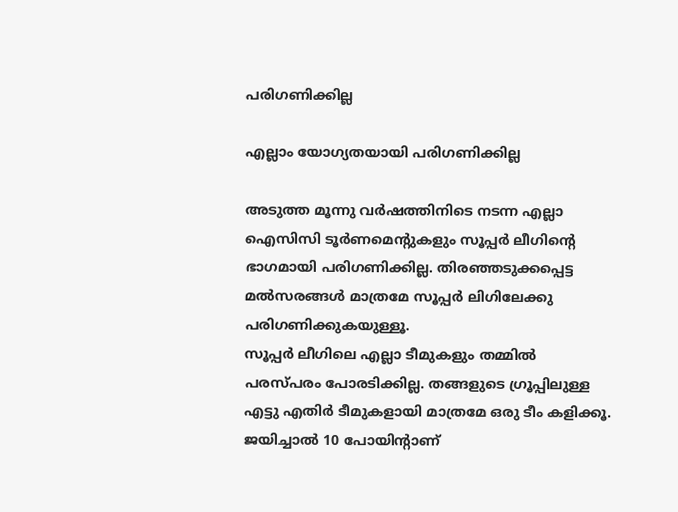പരിഗണിക്കില്ല

എല്ലാം യോഗ്യതയായി പരിഗണിക്കില്ല

അടുത്ത മൂന്നു വര്‍ഷത്തിനിടെ നടന്ന എല്ലാ ഐസിസി ടൂര്‍ണമെന്റുകളും സൂപ്പര്‍ ലീഗിന്റെ ഭാഗമായി പരിഗണിക്കില്ല. തിരഞ്ഞടുക്കപ്പെട്ട മല്‍സരങ്ങള്‍ മാത്രമേ സൂപ്പര്‍ ലിഗിലേക്കു പരിഗണിക്കുകയുള്ളൂ.
സൂപ്പര്‍ ലീഗിലെ എല്ലാ ടീമുകളും തമ്മില്‍ പരസ്പരം പോരടിക്കില്ല. തങ്ങളുടെ ഗ്രൂപ്പിലുള്ള എട്ടു എതിര്‍ ടീമുകളായി മാത്രമേ ഒരു ടീം കളിക്കൂ. ജയിച്ചാല്‍ 10 പോയിന്റാണ്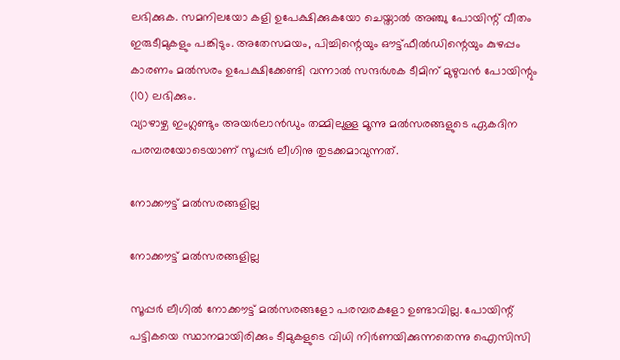ലഭിക്കുക. സമനിലയോ കളി ഉപേക്ഷിക്കുകയോ ചെയ്താല്‍ അഞ്ചു പോയിന്റ് വീതം ഇരുടീമുകളും പങ്കിടും. അതേസമയം, പിച്ചിന്റെയും ഔട്ട്ഫീല്‍ഡിന്റെയും കുഴപ്പം കാരണം മല്‍സരം ഉപേക്ഷിക്കേണ്ടി വന്നാല്‍ സന്ദര്‍ശക ടീമിന് മുഴുവന്‍ പോയിന്റും (10) ലഭിക്കും.
വ്യാഴാഴ്ച ഇംഗ്ലണ്ടും അയര്‍ലാന്‍ഡും തമ്മിലുള്ള മൂന്നു മല്‍സരങ്ങളുടെ ഏകദിന പരമ്പരയോടെയാണ് സൂപ്പര്‍ ലീഗിനു തുടക്കമാവുന്നത്.

നോക്കൗട്ട് മല്‍സരങ്ങളില്ല

നോക്കൗട്ട് മല്‍സരങ്ങളില്ല

സൂപ്പര്‍ ലീഗില്‍ നോക്കൗട്ട് മല്‍സരങ്ങളോ പരമ്പരകളോ ഉണ്ടാവില്ല. പോയിന്റ് പട്ടികയെ സ്ഥാനമായിരിക്കും ടീമുകളുടെ വിധി നിര്‍ണയിക്കുന്നതെന്നു ഐസിസി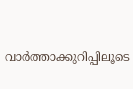വാര്‍ത്താക്കുറിപ്പിലൂടെ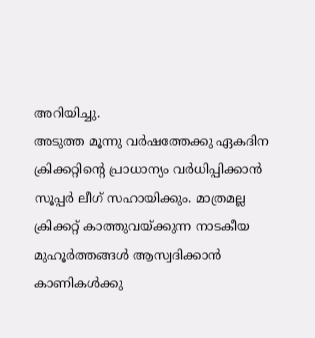അറിയിച്ചു.
അടുത്ത മൂന്നു വര്‍ഷത്തേക്കു ഏകദിന ക്രിക്കറ്റിന്റെ പ്രാധാന്യം വര്‍ധിപ്പിക്കാന്‍ സൂപ്പര്‍ ലീഗ് സഹായിക്കും. മാത്രമല്ല ക്രിക്കറ്റ് കാത്തുവയ്ക്കുന്ന നാടകീയ മുഹൂര്‍ത്തങ്ങള്‍ ആസ്വദിക്കാന്‍ കാണികള്‍ക്കു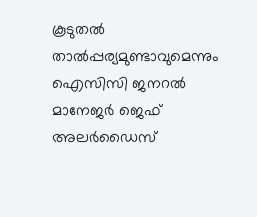കൂടുതല്‍ താല്‍പ്പര്യമുണ്ടാവുമെന്നും ഐസിസി ജനറല്‍ മാനേജര്‍ ജെഫ് അലര്‍ഡൈസ്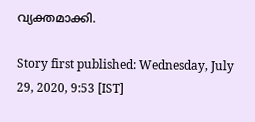വ്യക്തമാക്കി.

Story first published: Wednesday, July 29, 2020, 9:53 [IST]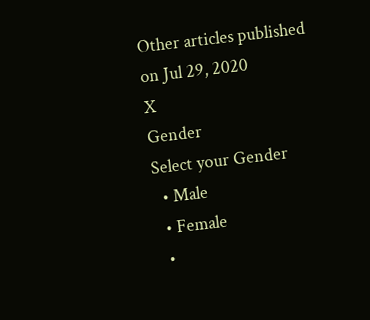Other articles published on Jul 29, 2020
X
Gender
Select your Gender
  • Male
  • Female
  •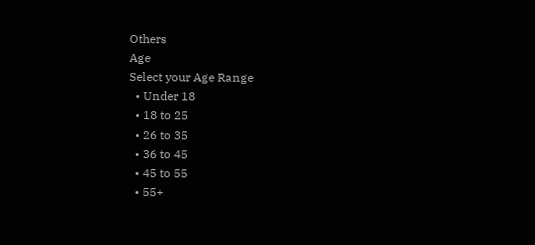Others
Age
Select your Age Range
  • Under 18
  • 18 to 25
  • 26 to 35
  • 36 to 45
  • 45 to 55
  • 55+